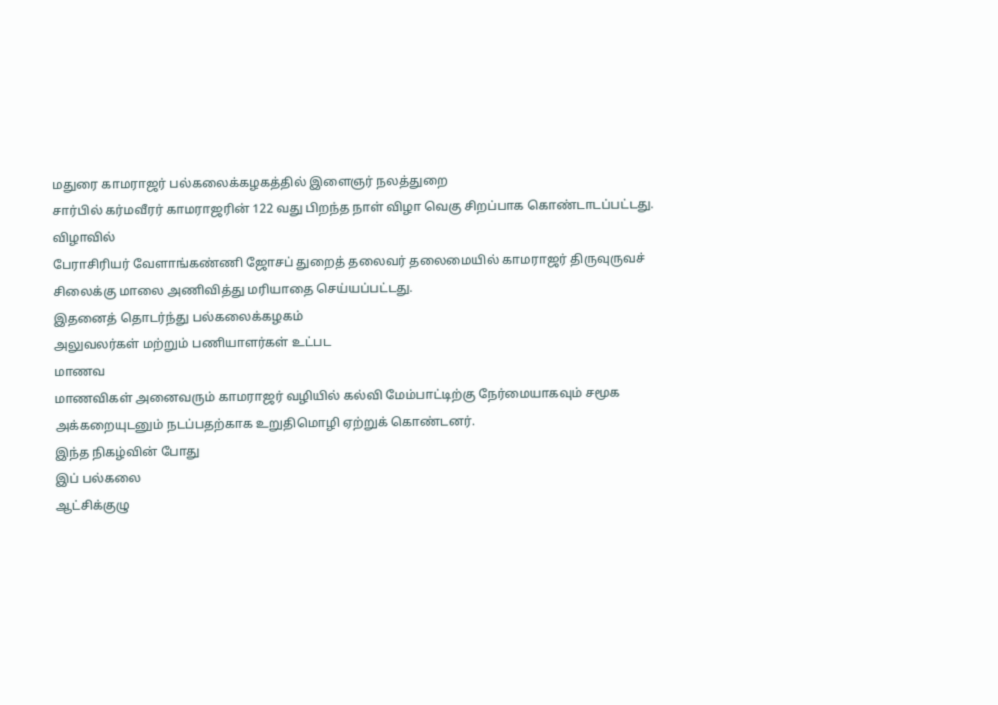மதுரை காமராஜர் பல்கலைக்கழகத்தில் இளைஞர் நலத்துறை
சார்பில் கர்மவீரர் காமராஜரின் 122 வது பிறந்த நாள் விழா வெகு சிறப்பாக கொண்டாடப்பட்டது.
விழாவில்
பேராசிரியர் வேளாங்கண்ணி ஜோசப் துறைத் தலைவர் தலைமையில் காமராஜர் திருவுருவச் சிலைக்கு மாலை அணிவித்து மரியாதை செய்யப்பட்டது.
இதனைத் தொடர்ந்து பல்கலைக்கழகம்
அலுவலர்கள் மற்றும் பணியாளர்கள் உட்பட
மாணவ
மாணவிகள் அனைவரும் காமராஜர் வழியில் கல்வி மேம்பாட்டிற்கு நேர்மையாகவும் சமூக அக்கறையுடனும் நடப்பதற்காக உறுதிமொழி ஏற்றுக் கொண்டனர்.
இந்த நிகழ்வின் போது
இப் பல்கலை
ஆட்சிக்குழு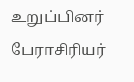உறுப்பினர்
பேராசிரியர்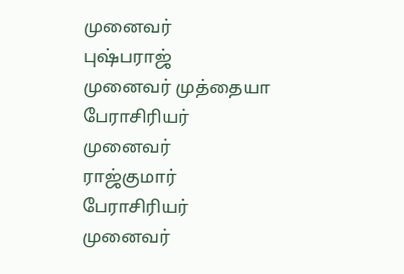முனைவர்
புஷ்பராஜ்
முனைவர் முத்தையா
பேராசிரியர் முனைவர்
ராஜ்குமார்
பேராசிரியர் முனைவர்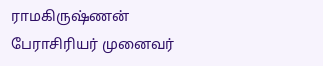ராமகிருஷ்ணன்
பேராசிரியர் முனைவர்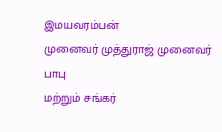இமயவரம்பன்
முனைவர் முத்துராஜ் முனைவர் பாபு
மற்றும் சங்கர்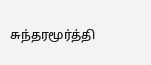சுந்தரமூர்த்தி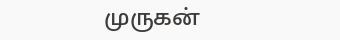முருகன்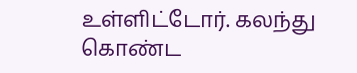உள்ளிட்டோர். கலந்து கொண்ட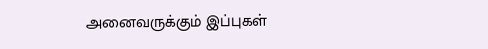அனைவருக்கும் இப்புகள்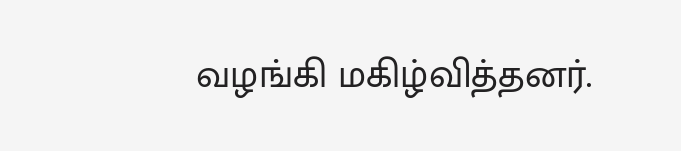வழங்கி மகிழ்வித்தனர்.